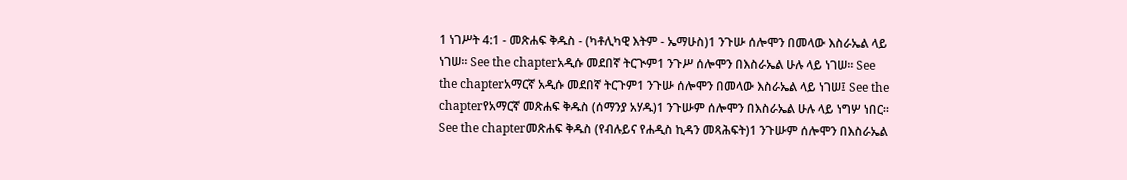1 ነገሥት 4:1 - መጽሐፍ ቅዱስ - (ካቶሊካዊ እትም - ኤማሁስ)1 ንጉሡ ሰሎሞን በመላው እስራኤል ላይ ነገሠ። See the chapterአዲሱ መደበኛ ትርጒም1 ንጉሥ ሰሎሞን በእስራኤል ሁሉ ላይ ነገሠ። See the chapterአማርኛ አዲሱ መደበኛ ትርጉም1 ንጉሡ ሰሎሞን በመላው እስራኤል ላይ ነገሠ፤ See the chapterየአማርኛ መጽሐፍ ቅዱስ (ሰማንያ አሃዱ)1 ንጉሡም ሰሎሞን በእስራኤል ሁሉ ላይ ነግሦ ነበር። See the chapterመጽሐፍ ቅዱስ (የብሉይና የሐዲስ ኪዳን መጻሕፍት)1 ንጉሡም ሰሎሞን በእስራኤል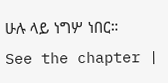ሁሉ ላይ ነግሦ ነበር። See the chapter |